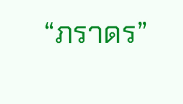“ภราดร”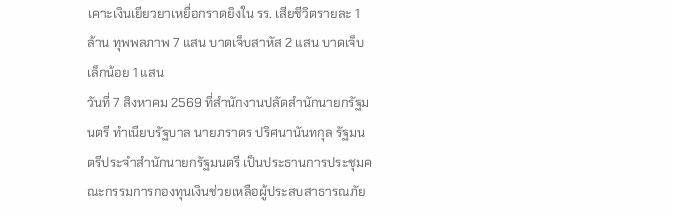เคาะเงินเยียวยาเหยื่อกราดยิงใน รร. เสียชีวิตรายละ 1 ล้าน ทุพพลภาพ 7 แสน บาดเจ็บสาหัส 2 แสน บาดเจ็บเล็กน้อย 1 แสน
วันที่ 7 สิงหาคม 2569 ที่สำนักงานปลัดสำนักนายกรัฐมนตรี ทำเนียบรัฐบาล นายภราดร ปริศนานันทกุล รัฐมนตรีประจำสำนักนายกรัฐมนตรี เป็นประธานการประชุมคณะกรรมการกองทุนเงินช่วยเหลือผู้ประสบสาธารณภัย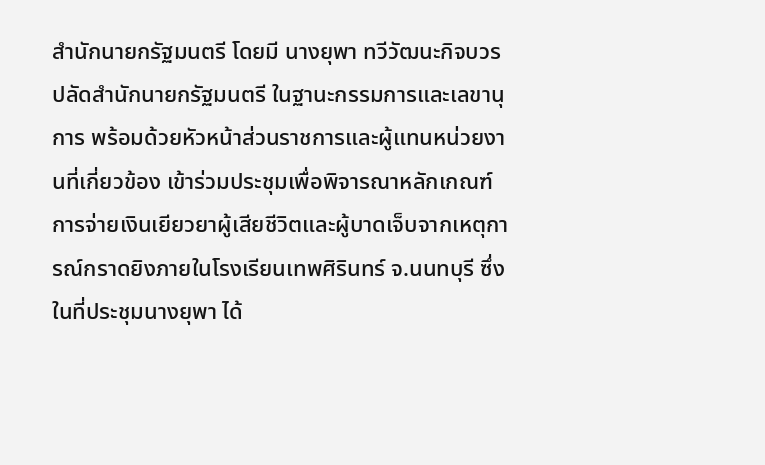สำนักนายกรัฐมนตรี โดยมี นางยุพา ทวีวัฒนะกิจบวร ปลัดสำนักนายกรัฐมนตรี ในฐานะกรรมการและเลขานุการ พร้อมด้วยหัวหน้าส่วนราชการและผู้แทนหน่วยงานที่เกี่ยวข้อง เข้าร่วมประชุมเพื่อพิจารณาหลักเกณฑ์การจ่ายเงินเยียวยาผู้เสียชีวิตและผู้บาดเจ็บจากเหตุการณ์กราดยิงภายในโรงเรียนเทพศิรินทร์ จ.นนทบุรี ซึ่งในที่ประชุมนางยุพา ได้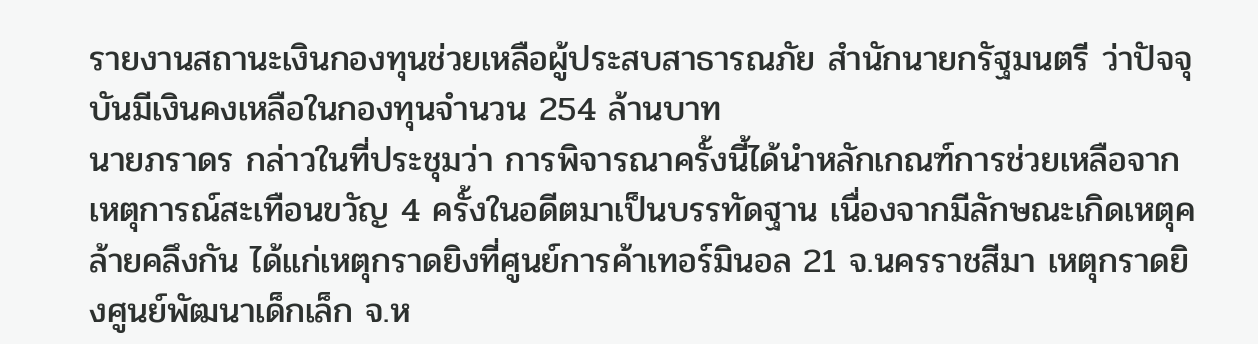รายงานสถานะเงินกองทุนช่วยเหลือผู้ประสบสาธารณภัย สำนักนายกรัฐมนตรี ว่าปัจจุบันมีเงินคงเหลือในกองทุนจำนวน 254 ล้านบาท
นายภราดร กล่าวในที่ประชุมว่า การพิจารณาครั้งนี้ได้นำหลักเกณฑ์การช่วยเหลือจากเหตุการณ์สะเทือนขวัญ 4 ครั้งในอดีตมาเป็นบรรทัดฐาน เนื่องจากมีลักษณะเกิดเหตุคล้ายคลึงกัน ได้แก่เหตุกราดยิงที่ศูนย์การค้าเทอร์มินอล 21 จ.นครราชสีมา เหตุกราดยิงศูนย์พัฒนาเด็กเล็ก จ.ห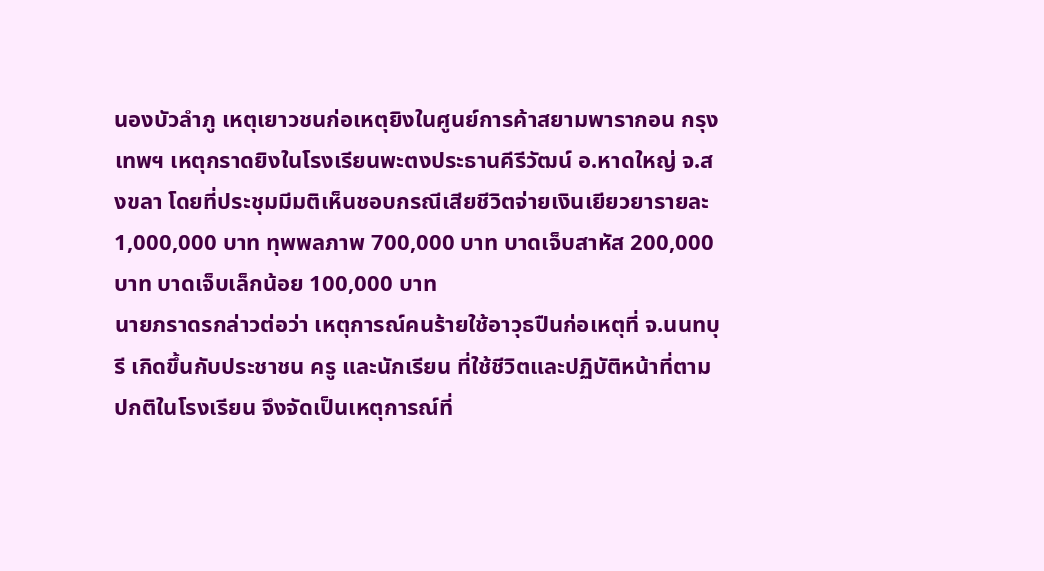นองบัวลำภู เหตุเยาวชนก่อเหตุยิงในศูนย์การค้าสยามพารากอน กรุงเทพฯ เหตุกราดยิงในโรงเรียนพะตงประธานคีรีวัฒน์ อ.หาดใหญ่ จ.สงขลา โดยที่ประชุมมีมติเห็นชอบกรณีเสียชีวิตจ่ายเงินเยียวยารายละ 1,000,000 บาท ทุพพลภาพ 700,000 บาท บาดเจ็บสาหัส 200,000 บาท บาดเจ็บเล็กน้อย 100,000 บาท
นายภราดรกล่าวต่อว่า เหตุการณ์คนร้ายใช้อาวุธปืนก่อเหตุที่ จ.นนทบุรี เกิดขึ้นกับประชาชน ครู และนักเรียน ที่ใช้ชีวิตและปฏิบัติหน้าที่ตามปกติในโรงเรียน จึงจัดเป็นเหตุการณ์ที่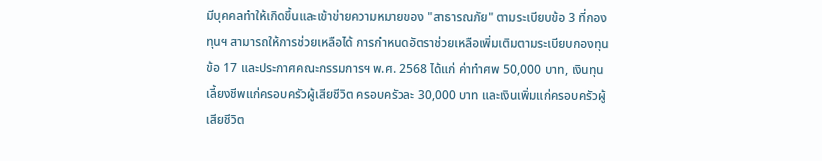มีบุคคลทำให้เกิดขึ้นและเข้าข่ายความหมายของ "สาธารณภัย" ตามระเบียบข้อ 3 ที่กองทุนฯ สามารถให้การช่วยเหลือได้ การกำหนดอัตราช่วยเหลือเพิ่มเติมตามระเบียบกองทุนข้อ 17 และประกาศคณะกรรมการฯ พ.ศ. 2568 ได้แก่ ค่าทำศพ 50,000 บาท, เงินทุนเลี้ยงชีพแก่ครอบครัวผู้เสียชีวิต ครอบครัวละ 30,000 บาท และเงินเพิ่มแก่ครอบครัวผู้เสียชีวิต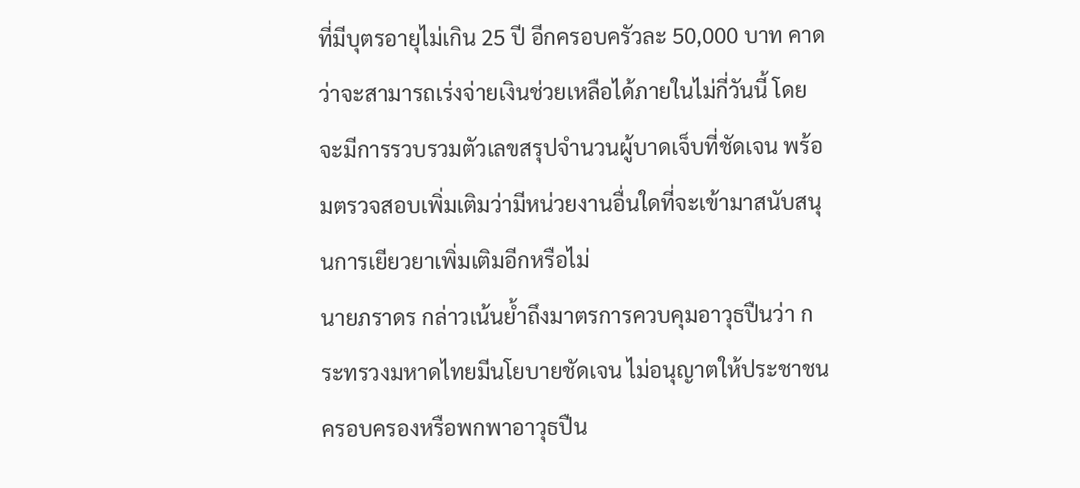ที่มีบุตรอายุไม่เกิน 25 ปี อีกครอบครัวละ 50,000 บาท คาดว่าจะสามารถเร่งจ่ายเงินช่วยเหลือได้ภายในไม่กี่วันนี้ โดยจะมีการรวบรวมตัวเลขสรุปจำนวนผู้บาดเจ็บที่ชัดเจน พร้อมตรวจสอบเพิ่มเติมว่ามีหน่วยงานอื่นใดที่จะเข้ามาสนับสนุนการเยียวยาเพิ่มเติมอีกหรือไม่
นายภราดร กล่าวเน้นย้ำถึงมาตรการควบคุมอาวุธปืนว่า กระทรวงมหาดไทยมีนโยบายชัดเจน ไม่อนุญาตให้ประชาชนครอบครองหรือพกพาอาวุธปืน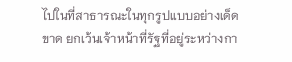ไปในที่สาธารณะในทุกรูปแบบอย่างเด็ดขาด ยกเว้นเจ้าหน้าที่รัฐที่อยู่ระหว่างกา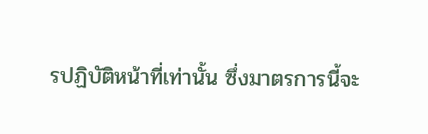รปฏิบัติหน้าที่เท่านั้น ซึ่งมาตรการนี้จะ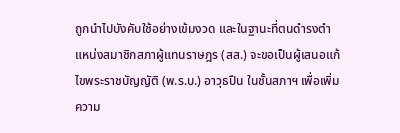ถูกนำไปบังคับใช้อย่างเข้มงวด และในฐานะที่ตนดำรงตำแหน่งสมาชิกสภาผู้แทนราษฎร (สส.) จะขอเป็นผู้เสนอแก้ไขพระราชบัญญัติ (พ.ร.บ.) อาวุธปืน ในชั้นสภาฯ เพื่อเพิ่มความ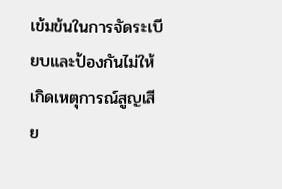เข้มข้นในการจัดระเบียบและป้องกันไม่ให้เกิดเหตุการณ์สูญเสีย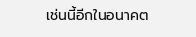เช่นนี้อีกในอนาคต